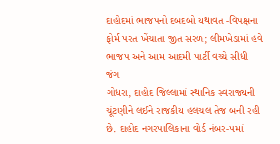દાહોદમાં ભાજપનો દબદબો યથાવત -વિપક્ષના ફોર્મ પરત ખેંચાતા જીત સરળ; લીમખેડામાં હવે ભાજપ અને આમ આદમી પાર્ટી વચ્ચે સીધી જંગ
ગોધરા, દાહોદ જિલ્લામાં સ્થાનિક સ્વરાજ્યની ચૂંટણીને લઈને રાજકીય હલચલ તેજ બની રહી છે. દાહોદ નગરપાલિકાના વોર્ડ નંબર-૫માં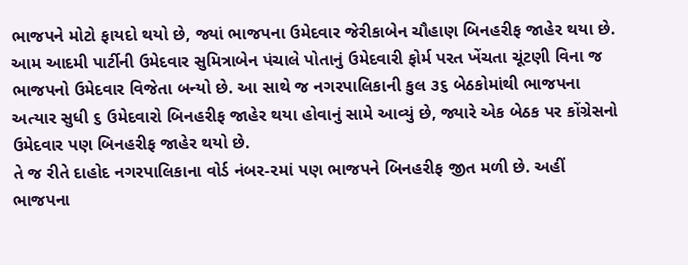ભાજપને મોટો ફાયદો થયો છે, જ્યાં ભાજપના ઉમેદવાર જેરીકાબેન ચૌહાણ બિનહરીફ જાહેર થયા છે.
આમ આદમી પાર્ટીની ઉમેદવાર સુમિત્રાબેન પંચાલે પોતાનું ઉમેદવારી ફોર્મ પરત ખેંચતા ચૂંટણી વિના જ ભાજપનો ઉમેદવાર વિજેતા બન્યો છે. આ સાથે જ નગરપાલિકાની કુલ ૩૬ બેઠકોમાંથી ભાજપના અત્યાર સુધી ૬ ઉમેદવારો બિનહરીફ જાહેર થયા હોવાનું સામે આવ્યું છે, જ્યારે એક બેઠક પર કોંગ્રેસનો ઉમેદવાર પણ બિનહરીફ જાહેર થયો છે.
તે જ રીતે દાહોદ નગરપાલિકાના વોર્ડ નંબર-૨માં પણ ભાજપને બિનહરીફ જીત મળી છે. અહીં ભાજપના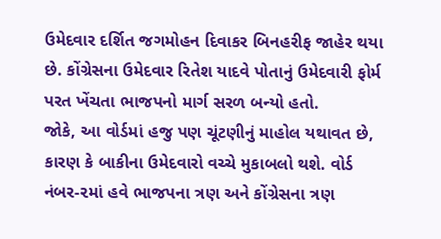ઉમેદવાર દર્શિત જગમોહન દિવાકર બિનહરીફ જાહેર થયા છે. કોંગ્રેસના ઉમેદવાર રિતેશ યાદવે પોતાનું ઉમેદવારી ફોર્મ પરત ખેંચતા ભાજપનો માર્ગ સરળ બન્યો હતો.
જોકે, આ વોર્ડમાં હજુ પણ ચૂંટણીનું માહોલ યથાવત છે, કારણ કે બાકીના ઉમેદવારો વચ્ચે મુકાબલો થશે. વોર્ડ નંબર-૨માં હવે ભાજપના ત્રણ અને કોંગ્રેસના ત્રણ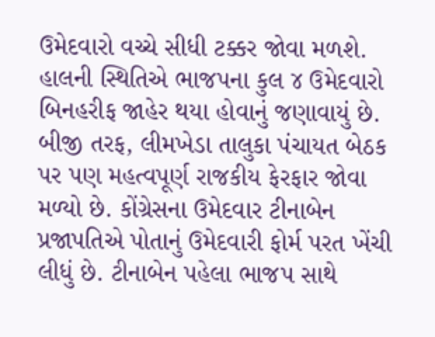ઉમેદવારો વચ્ચે સીધી ટક્કર જોવા મળશે. હાલની સ્થિતિએ ભાજપના કુલ ૪ ઉમેદવારો બિનહરીફ જાહેર થયા હોવાનું જણાવાયું છે.
બીજી તરફ, લીમખેડા તાલુકા પંચાયત બેઠક પર પણ મહત્વપૂર્ણ રાજકીય ફેરફાર જોવા મળ્યો છે. કોંગ્રેસના ઉમેદવાર ટીનાબેન પ્રજાપતિએ પોતાનું ઉમેદવારી ફોર્મ પરત ખેંચી લીધું છે. ટીનાબેન પહેલા ભાજપ સાથે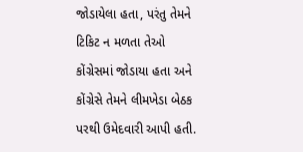જોડાયેલા હતા, પરંતુ તેમને ટિકિટ ન મળતા તેઓ કોંગ્રેસમાં જોડાયા હતા અને કોંગ્રેસે તેમને લીમખેડા બેઠક પરથી ઉમેદવારી આપી હતી.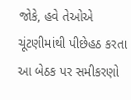જોકે, હવે તેઓએ ચૂંટણીમાંથી પીછેહઠ કરતા આ બેઠક પર સમીકરણો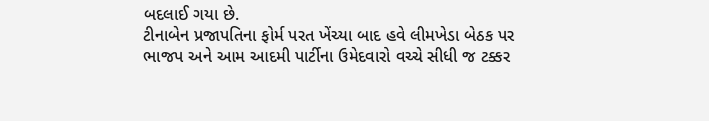બદલાઈ ગયા છે.
ટીનાબેન પ્રજાપતિના ફોર્મ પરત ખેંચ્યા બાદ હવે લીમખેડા બેઠક પર ભાજપ અને આમ આદમી પાર્ટીના ઉમેદવારો વચ્ચે સીધી જ ટક્કર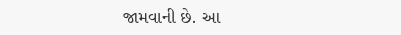જામવાની છે. આ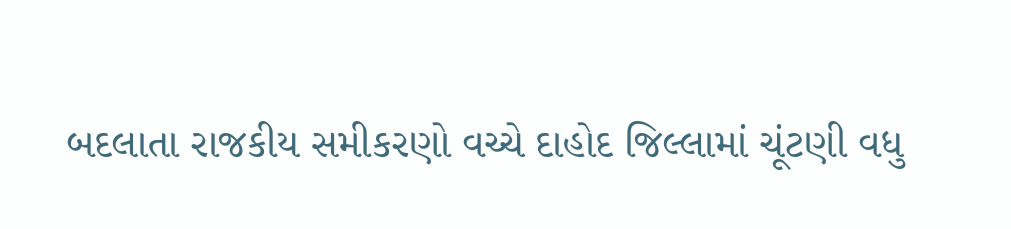બદલાતા રાજકીય સમીકરણો વચ્ચે દાહોદ જિલ્લામાં ચૂંટણી વધુ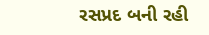રસપ્રદ બની રહી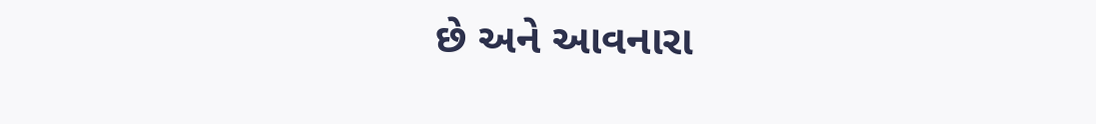છે અને આવનારા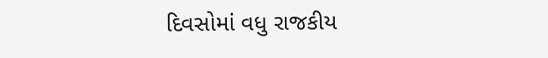દિવસોમાં વધુ રાજકીય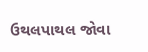ઉથલપાથલ જોવા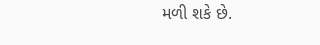મળી શકે છે.